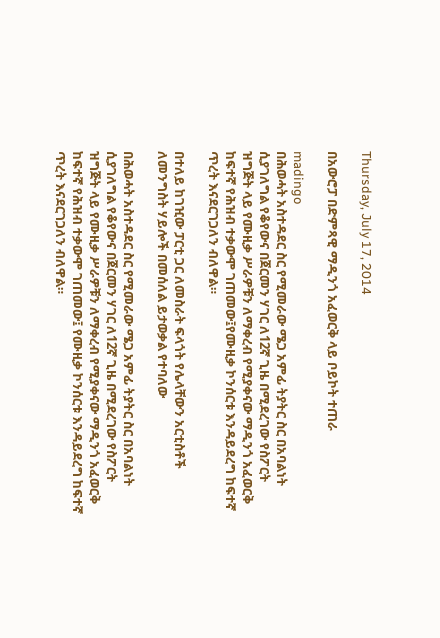Thursday, July 17, 2014

በአውሮፓ በድምጻዊ ማዲንጎ አፈወርቅ ላይ ቦይኮት ተጠራ

madingo
በሕወሓት አስተዳደር ስር የሚመራው ሜጋ አምፊ ትያትር ስር በአባልነት ሲያገለግል የቆየውና በጀርመን ሃገር ለ12ኛ ጊዜ በሚደረገው የስፖርት ዝግጅት ላይ የሙዚቃ ሥራዎቹን ለማቀረብ የሚያቀናው ማዲንጎ አፈወርቅ ከፍተኛ የሕዝብ ተቃውሞ ገጠመው፤የሙዚቃ ኮንሰርቱ እንዳይደረግ ከፍተኛ ጥረት እናደርገጋለን ብለዋል።

በተለይ ከገዢው ፓርቲ ጋር ለመስራት ፍላጎት የሌላቸውን አርቲስቶች ለመንግስት ሃይሎች በመሰለል ይታወቃል የተባለው

በሕወሓት አስተዳደር ስር የሚመራው ሜጋ አምፊ ትያትር ስር በአባልነት ሲያገለግል የቆየውና በጀርመን ሃገር ለ12ኛ ጊዜ በሚደረገው የስፖርት ዝግጅት ላይ የሙዚቃ ሥራዎቹን ለማቀረብ የሚያቀናው ማዲንጎ አፈወርቅ ከፍተኛ የሕዝብ ተቃውሞ ገጠመው፤ የሙዚቃ ኮንሰርቱ እንዳይደረግ ከፍተኛ ጥረት እናደርገጋለን ብለዋል።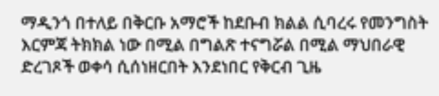ማዲንጎ በተለይ በቅርቡ አማሮች ከደቡብ ክልል ሲባረሩ የመንግስት እርምጃ ትክክል ነው በሚል በግልጽ ተናግሯል በሚል ማህበራዊ ድረገጾች ወቀሳ ሲሰነዘርበት እንደነበር የቅርብ ጊዜ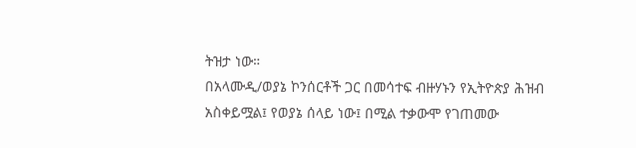ትዝታ ነው።
በአላሙዲ/ወያኔ ኮንሰርቶች ጋር በመሳተፍ ብዙሃኑን የኢትዮጵያ ሕዝብ አስቀይሟል፤ የወያኔ ሰላይ ነው፤ በሚል ተቃውሞ የገጠመው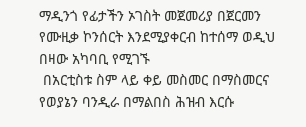ማዲንጎ የፊታችን ኦገስት መጀመሪያ በጀርመን የሙዚቃ ኮንሰርት እንደሚያቀርብ ከተሰማ ወዲህ በዛው አካባቢ የሚገኙ
 በአርቲስቱ ስም ላይ ቀይ መስመር በማስመርና የወያኔን ባንዲራ በማልበስ ሕዝብ እርሱ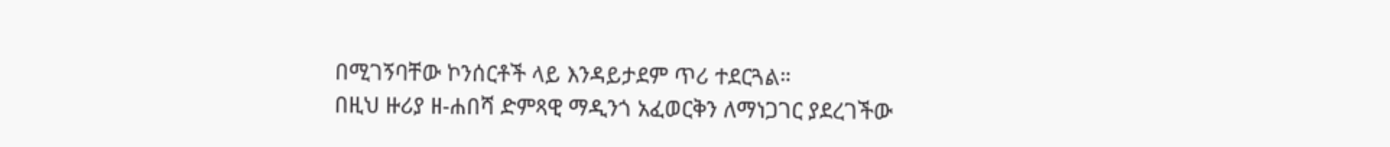በሚገኝባቸው ኮንሰርቶች ላይ እንዳይታደም ጥሪ ተደርጓል።
በዚህ ዙሪያ ዘ-ሐበሻ ድምጻዊ ማዲንጎ አፈወርቅን ለማነጋገር ያደረገችው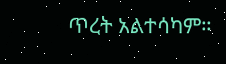ጥረት አልተሳካም።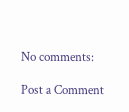No comments:

Post a Comment